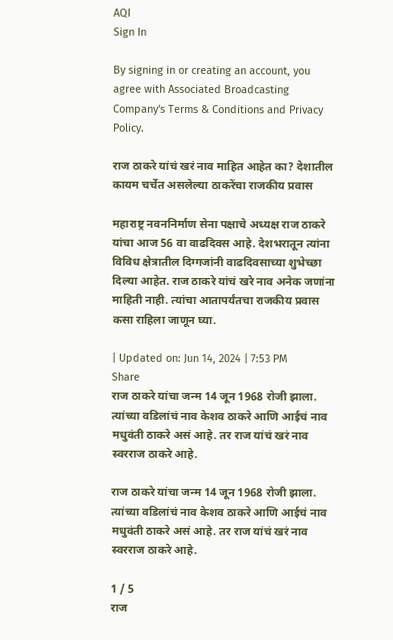AQI
Sign In

By signing in or creating an account, you agree with Associated Broadcasting Company's Terms & Conditions and Privacy Policy.

राज ठाकरे यांचं खरं नाव माहित आहेत का? देशातील कायम चर्चेत असलेल्या ठाकरेंचा राजकीय प्रवास

महाराष्ट्र नवननिर्माण सेना पक्षाचे अध्यक्ष राज ठाकरे यांचा आज 56 वा वाढदिवस आहे. देशभरातून त्यांना विविध क्षेत्रातील दिग्गजांनी वाढदिवसाच्या शुभेच्छा दिल्या आहेत. राज ठाकरे यांचं खरे नाव अनेक जणांना माहिती नाही. त्यांचा आतापर्यंतचा राजकीय प्रवास कसा राहिला जाणून घ्या.

| Updated on: Jun 14, 2024 | 7:53 PM
Share
राज ठाकरे यांचा जन्म 14 जून 1968 रोजी झाला. त्यांच्या वडिलांचं नाव केशव ठाकरे आणि आईचं नाव मधुवंती ठाकरे असं आहे. तर राज यांचं खरं नाव स्वरराज ठाकरे आहे.

राज ठाकरे यांचा जन्म 14 जून 1968 रोजी झाला. त्यांच्या वडिलांचं नाव केशव ठाकरे आणि आईचं नाव मधुवंती ठाकरे असं आहे. तर राज यांचं खरं नाव स्वरराज ठाकरे आहे.

1 / 5
राज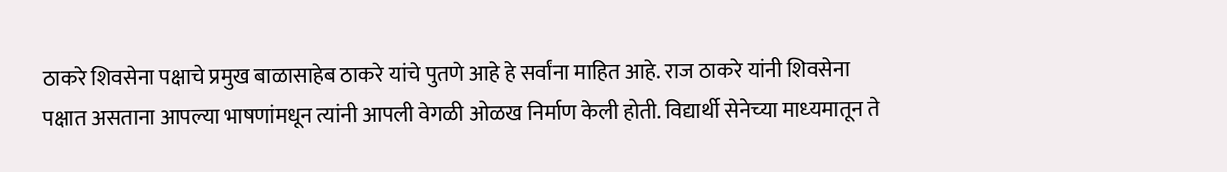ठाकरे शिवसेना पक्षाचे प्रमुख बाळासाहेब ठाकरे यांचे पुतणे आहे हे सर्वांना माहित आहे. राज ठाकरे यांनी शिवसेना पक्षात असताना आपल्या भाषणांमधून त्यांनी आपली वेगळी ओळख निर्माण केली होती. विद्यार्थी सेनेच्‍या माध्‍यमातून ते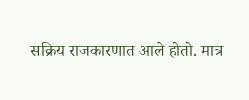सक्रिय राजकारणात आले होतो. मात्र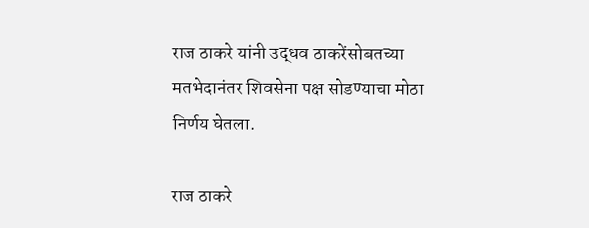राज ठाकरे यांनी उद्धव ठाकरेंसोबतच्या मतभेदानंतर शिवसेना पक्ष सोडण्याचा मोठा निर्णय घेतला.

राज ठाकरे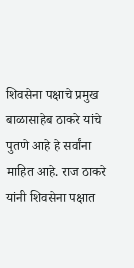शिवसेना पक्षाचे प्रमुख बाळासाहेब ठाकरे यांचे पुतणे आहे हे सर्वांना माहित आहे. राज ठाकरे यांनी शिवसेना पक्षात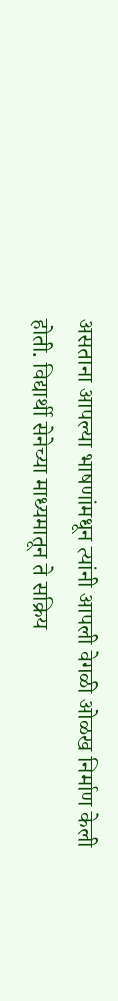असताना आपल्या भाषणांमधून त्यांनी आपली वेगळी ओळख निर्माण केली होती. विद्यार्थी सेनेच्‍या माध्‍यमातून ते सक्रिय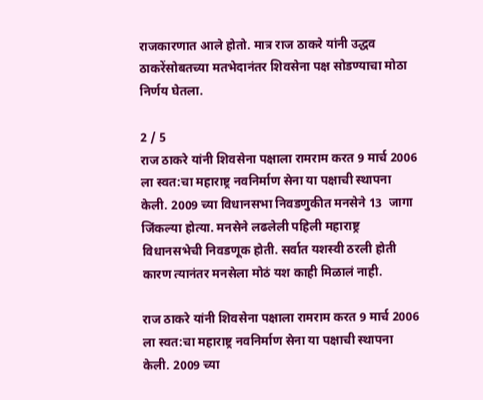राजकारणात आले होतो. मात्र राज ठाकरे यांनी उद्धव ठाकरेंसोबतच्या मतभेदानंतर शिवसेना पक्ष सोडण्याचा मोठा निर्णय घेतला.

2 / 5
राज ठाकरे यांनी शिवसेना पक्षाला रामराम करत 9 मार्च 2006 ला स्वत:चा महाराष्ट्र नवनिर्माण सेना या पक्षाची स्थापना केली. 2009 च्या विधानसभा निवडणुकीत मनसेने 13  जागा जिंकल्या होत्या. मनसेने लढलेली पहिली महाराष्ट्र विधानसभेची निवडणूक होती. सर्वात यशस्वी ठरली होती कारण त्यानंतर मनसेला मोठं यश काही मिळालं नाही.

राज ठाकरे यांनी शिवसेना पक्षाला रामराम करत 9 मार्च 2006 ला स्वत:चा महाराष्ट्र नवनिर्माण सेना या पक्षाची स्थापना केली. 2009 च्या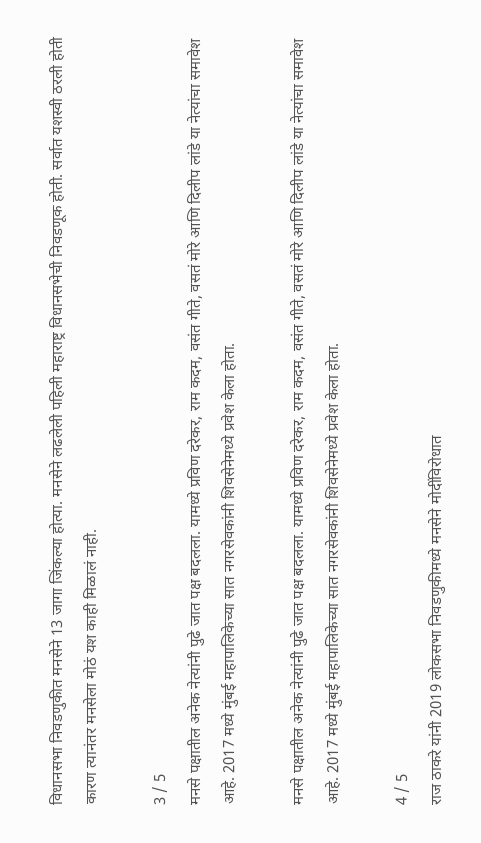विधानसभा निवडणुकीत मनसेने 13 जागा जिंकल्या होत्या. मनसेने लढलेली पहिली महाराष्ट्र विधानसभेची निवडणूक होती. सर्वात यशस्वी ठरली होती कारण त्यानंतर मनसेला मोठं यश काही मिळालं नाही.

3 / 5
मनसे पक्षातील अनेक नेत्यांनी पुढे जात पक्ष बदलला. यामध्ये प्रविण दरेकर, राम कदम, वसंत गीते, वसतं मोरे आणि दिलीप लांडे या नेत्यांचा समावेश आहे. 2017 मध्ये मुंबई महापालिकेच्या सात नगरसेवकांनी शिवसेनेमध्ये प्रवेश केला होता.

मनसे पक्षातील अनेक नेत्यांनी पुढे जात पक्ष बदलला. यामध्ये प्रविण दरेकर, राम कदम, वसंत गीते, वसतं मोरे आणि दिलीप लांडे या नेत्यांचा समावेश आहे. 2017 मध्ये मुंबई महापालिकेच्या सात नगरसेवकांनी शिवसेनेमध्ये प्रवेश केला होता.

4 / 5
राज ठाकरे यांनी 2019 लोकसभा निवडणुकीमध्ये मनसेने मोदींविरोधात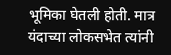भूमिका घेतली होती. मात्र यंदाच्या लोकसभेत त्यांनी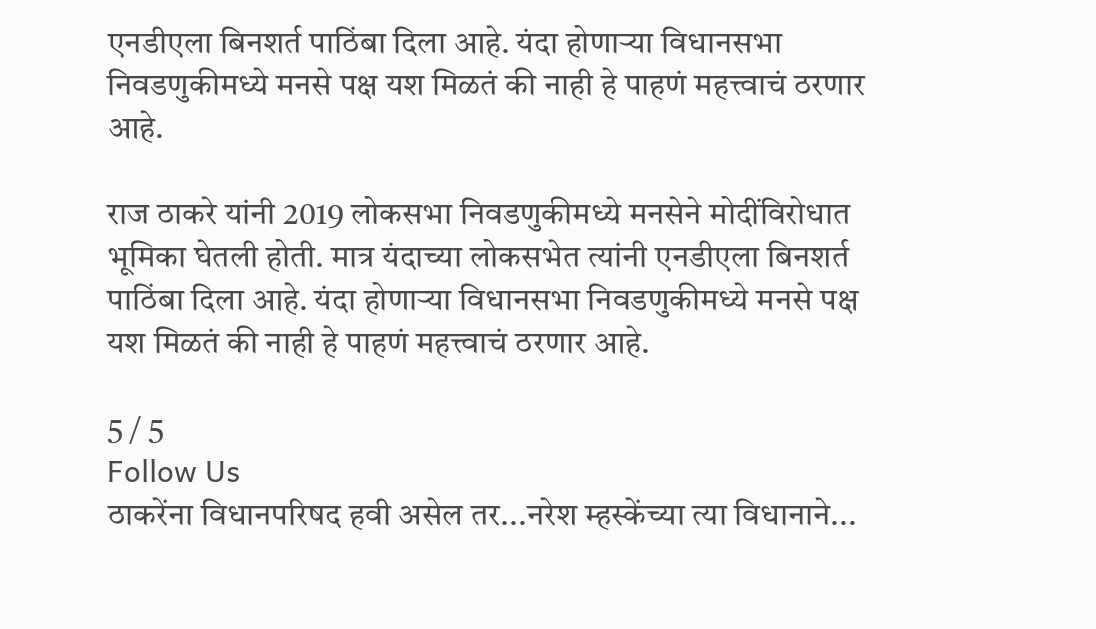एनडीएला बिनशर्त पाठिंबा दिला आहे. यंदा होणाऱ्या विधानसभा निवडणुकीमध्ये मनसे पक्ष यश मिळतं की नाही हे पाहणं महत्त्वाचं ठरणार आहे.

राज ठाकरे यांनी 2019 लोकसभा निवडणुकीमध्ये मनसेने मोदींविरोधात भूमिका घेतली होती. मात्र यंदाच्या लोकसभेत त्यांनी एनडीएला बिनशर्त पाठिंबा दिला आहे. यंदा होणाऱ्या विधानसभा निवडणुकीमध्ये मनसे पक्ष यश मिळतं की नाही हे पाहणं महत्त्वाचं ठरणार आहे.

5 / 5
Follow Us
ठाकरेंना विधानपरिषद हवी असेल तर...नरेश म्हस्केंच्या त्या विधानाने...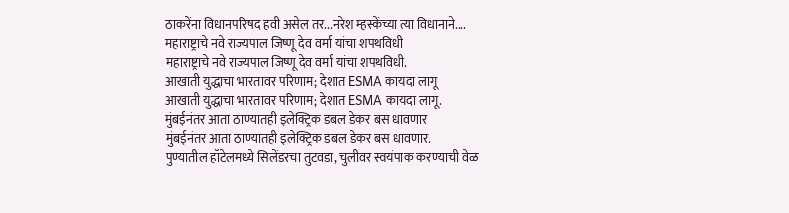ठाकरेंना विधानपरिषद हवी असेल तर...नरेश म्हस्केंच्या त्या विधानाने....
महाराष्ट्राचे नवे राज्यपाल जिष्णू देव वर्मा यांचा शपथविधी
महाराष्ट्राचे नवे राज्यपाल जिष्णू देव वर्मा यांचा शपथविधी.
आखाती युद्धाचा भारतावर परिणाम; देशात ESMA कायदा लागू
आखाती युद्धाचा भारतावर परिणाम; देशात ESMA कायदा लागू.
मुंबईनंतर आता ठाण्यातही इलेक्ट्रिक डबल डेकर बस धावणार
मुंबईनंतर आता ठाण्यातही इलेक्ट्रिक डबल डेकर बस धावणार.
पुण्यातील हॉटेलमध्ये सिलेंडरचा तुटवडा, चुलीवर स्वयंपाक करण्याची वेळ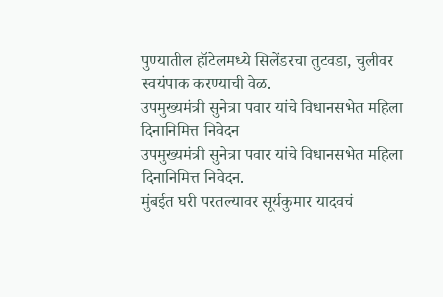पुण्यातील हॉटेलमध्ये सिलेंडरचा तुटवडा, चुलीवर स्वयंपाक करण्याची वेळ.
उपमुख्यमंत्री सुनेत्रा पवार यांचे विधानसभेत महिला दिनानिमित्त निवेदन
उपमुख्यमंत्री सुनेत्रा पवार यांचे विधानसभेत महिला दिनानिमित्त निवेदन.
मुंबईत घरी परतल्यावर सूर्यकुमार यादवचं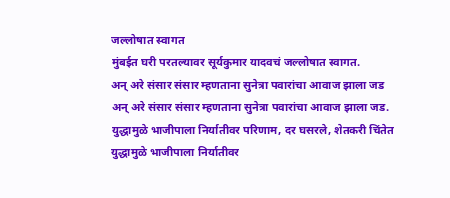जल्लोषात स्वागत
मुंबईत घरी परतल्यावर सूर्यकुमार यादवचं जल्लोषात स्वागत.
अन् अरे संसार संसार म्हणताना सुनेत्रा पवारांचा आवाज झाला जड
अन् अरे संसार संसार म्हणताना सुनेत्रा पवारांचा आवाज झाला जड.
युद्धामुळे भाजीपाला निर्यातीवर परिणाम, दर घसरले, शेतकरी चिंतेत
युद्धामुळे भाजीपाला निर्यातीवर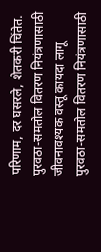परिणाम, दर घसरले, शेतकरी चिंतेत.
पुरवठा-समतोल वितरण नियंत्रणासाठी जीवनावश्यक वस्तू कायदा लागू
पुरवठा-समतोल वितरण नियंत्रणासाठी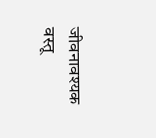जीवनावश्यक वस्तू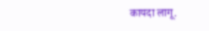कायदा लागू.